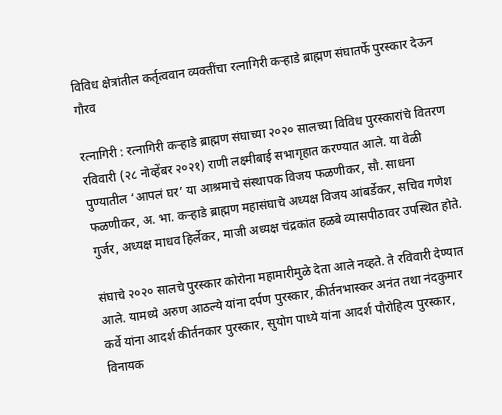विविध क्षेत्रांतील कर्तृत्ववान व्यक्तींचा रत्नागिरी कऱ्हाडे ब्राह्मण संघातर्फे पुरस्कार देऊन गौरव

रत्नागिरी : रत्नागिरी कऱ्हाडे ब्राह्मण संघाच्या २०२० सालच्या विविध पुरस्कारांचे वितरण रविवारी (२८ नोव्हेंबर २०२१) राणी लक्ष्मीबाई सभागृहात करण्यात आले. या वेळी पुण्यातील ‘आपलं घर’ या आश्रमाचे संस्थापक विजय फळणीकर, सौ. साधना फळणीकर, अ. भा. कऱ्हाडे ब्राह्मण महासंघाचे अध्यक्ष विजय आंबर्डेकर, सचिव गणेश गुर्जर, अध्यक्ष माधव हिर्लेकर, माजी अध्यक्ष चंद्रकांत हळबे व्यासपीठावर उपस्थित होते.

संघाचे २०२० सालचे पुरस्कार कोरोना महामारीमुळे देता आले नव्हते. ते रविवारी देण्यात आले. यामध्ये अरुण आठल्ये यांना दर्पण पुरस्कार, कीर्तनभास्कर अनंत तथा नंदकुमार कर्वे यांना आदर्श कीर्तनकार पुरस्कार, सुयोग पाध्ये यांना आदर्श पौरोहित्य पुरस्कार, विनायक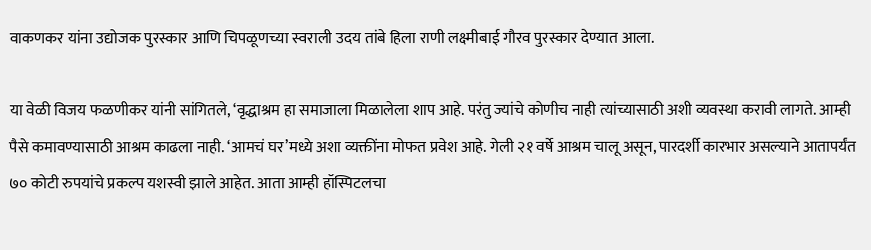वाकणकर यांना उद्योजक पुरस्कार आणि चिपळूणच्या स्वराली उदय तांबे हिला राणी लक्ष्मीबाई गौरव पुरस्कार देण्यात आला.

या वेळी विजय फळणीकर यांनी सांगितले, ‘वृद्धाश्रम हा समाजाला मिळालेला शाप आहे. परंतु ज्यांचे कोणीच नाही त्यांच्यासाठी अशी व्यवस्था करावी लागते. आम्ही पैसे कमावण्यासाठी आश्रम काढला नाही. ‘आमचं घर’मध्ये अशा व्यक्तींना मोफत प्रवेश आहे. गेली २१ वर्षे आश्रम चालू असून, पारदर्शी कारभार असल्याने आतापर्यंत ७० कोटी रुपयांचे प्रकल्प यशस्वी झाले आहेत. आता आम्ही हॉस्पिटलचा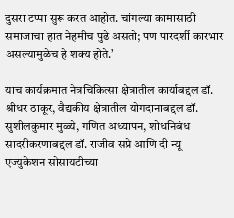दुसरा टप्पा सुरू करत आहोत. चांगल्या कामासाठी समाजाचा हात नेहमीच पुढे असतो; पण पारदर्शी कारभार असल्यामुळेच हे शक्य होते.’

याच कार्यक्रमात नेत्रचिकित्सा क्षेत्रातील कार्याबद्दल डॉ. श्रीधर ठाकूर, वैद्यकीय क्षेत्रातील योगदानाबद्दल डॉ. सुशीलकुमार मुळ्ये, गणित अध्यापन, शोधनिबंध सादरीकरणाबद्दल डॉ. राजीव सप्रे आणि दी न्यू एज्युकेशन सोसायटीच्या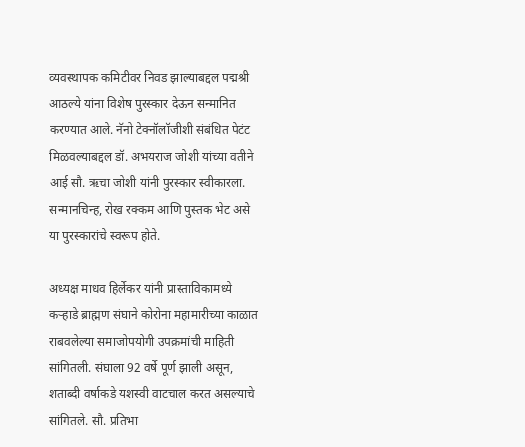व्यवस्थापक कमिटीवर निवड झाल्याबद्दल पद्मश्री आठल्ये यांना विशेष पुरस्कार देऊन सन्मानित करण्यात आले. नॅनो टेक्नॉलॉजीशी संबंधित पेटंट मिळवल्याबद्दल डॉ. अभयराज जोशी यांच्या वतीने आई सौ. ऋचा जोशी यांनी पुरस्कार स्वीकारला. सन्मानचिन्ह, रोख रक्कम आणि पुस्तक भेट असे या पुरस्कारांचे स्वरूप होते.

अध्यक्ष माधव हिर्लेकर यांनी प्रास्ताविकामध्ये कऱ्हाडे ब्राह्मण संघाने कोरोना महामारीच्या काळात राबवलेल्या समाजोपयोगी उपक्रमांची माहिती सांगितली. संघाला 92 वर्षे पूर्ण झाली असून, शताब्दी वर्षाकडे यशस्वी वाटचाल करत असल्याचे सांगितले. सौ. प्रतिभा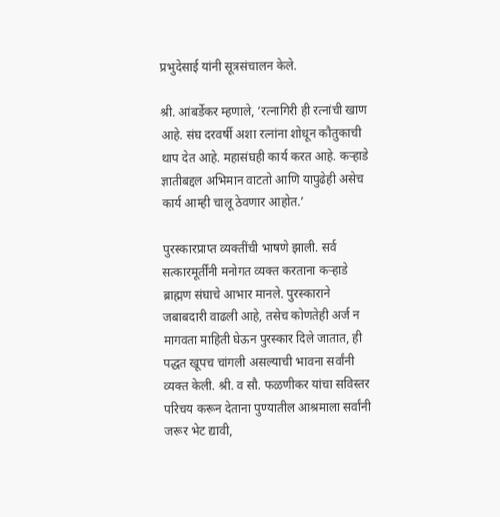प्रभुदेसाई यांनी सूत्रसंचालन केले.

श्री. आंबर्डेकर म्हणाले, ‘रत्नागिरी ही रत्नांची खाण आहे. संघ दरवर्षी अशा रत्नांना शोधून कौतुकाची थाप देत आहे. महासंघही कार्य करत आहे. कऱ्हाडे ज्ञातीबद्दल अभिमान वाटतो आणि यापुढेही असेच कार्य आम्ही चालू ठेवणार आहोत.’

पुरस्कारप्राप्त व्यक्तींची भाषणे झाली. सर्व सत्कारमूर्तींनी मनोगत व्यक्त करताना कऱ्हाडे ब्राह्मण संघाचे आभार मानले. पुरस्काराने जबाबदारी वाढली आहे, तसेच कोणतेही अर्ज न मागवता माहिती घेऊन पुरस्कार दिले जातात, ही पद्धत खूपच चांगली असल्याची भावना सर्वांनी व्यक्त केली. श्री. व सौ. फळणीकर यांचा सविस्तर परिचय करून देताना पुण्यातील आश्रमाला सर्वांनी जरूर भेट द्यावी,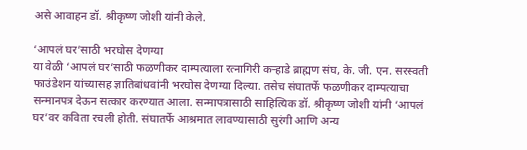असे आवाहन डॉ. श्रीकृष्ण जोशी यांनी केले.

‘आपलं घर’साठी भरघोस देणग्या
या वेळी ‘आपलं घर’साठी फळणीकर दाम्पत्याला रत्नागिरी कऱ्हाडे ब्राह्मण संघ, के. जी. एन. सरस्वती फाउंडेशन यांच्यासह ज्ञातिबांधवांनी भरघोस देणग्या दिल्या. तसेच संघातर्फे फळणीकर दाम्पत्याचा सन्मानपत्र देऊन सत्कार करण्यात आला. सन्मापत्रासाठी साहित्यिक डॉ. श्रीकृष्ण जोशी यांनी ‘आपलं घर’वर कविता रचली होती. संघातर्फे आश्रमात लावण्यासाठी सुरंगी आणि अन्य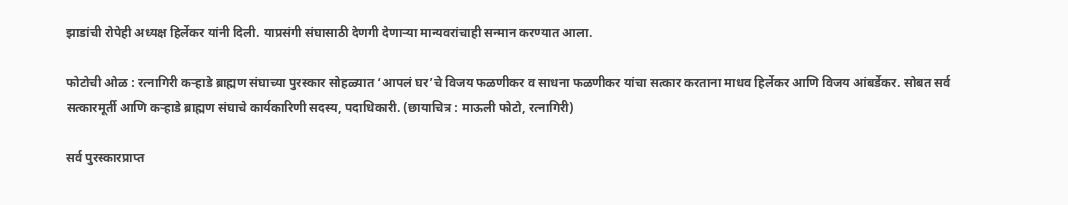झाडांची रोपेही अध्यक्ष हिर्लेकर यांनी दिली. याप्रसंगी संघासाठी देणगी देणाऱ्या मान्यवरांचाही सन्मान करण्यात आला.

फोटोची ओळ : रत्नागिरी कऱ्हाडे ब्राह्मण संघाच्या पुरस्कार सोहळ्यात ‘आपलं घर’चे विजय फळणीकर व साधना फळणीकर यांचा सत्कार करताना माधव हिर्लेकर आणि विजय आंबर्डेकर. सोबत सर्व सत्कारमूर्ती आणि कऱ्हाडे ब्राह्मण संघाचे कार्यकारिणी सदस्य, पदाधिकारी. (छायाचित्र : माऊली फोटो, रत्नागिरी)

सर्व पुरस्कारप्राप्त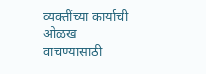व्यक्तींच्या कार्याची ओळख वाचण्यासाठी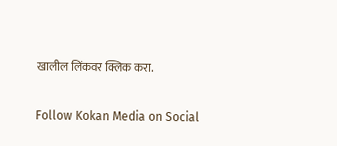खालील लिंकवर क्लिक करा.

Follow Kokan Media on Social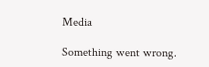Media

Something went wrong.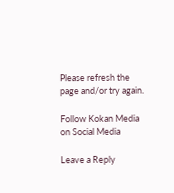Please refresh the page and/or try again.

Follow Kokan Media on Social Media

Leave a Reply